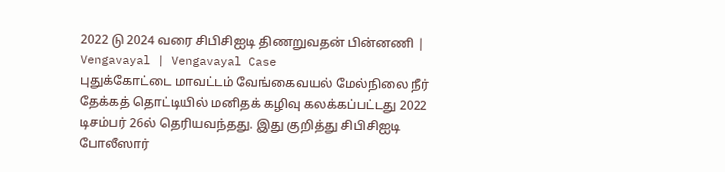2022 டு 2024 வரை சிபிசிஐடி திணறுவதன் பின்னணி | Vengavayal | Vengavayal Case
புதுக்கோட்டை மாவட்டம் வேங்கைவயல் மேல்நிலை நீர் தேக்கத் தொட்டியில் மனிதக் கழிவு கலக்கப்பட்டது 2022 டிசம்பர் 26ல் தெரியவந்தது. இது குறித்து சிபிசிஐடி போலீஸார்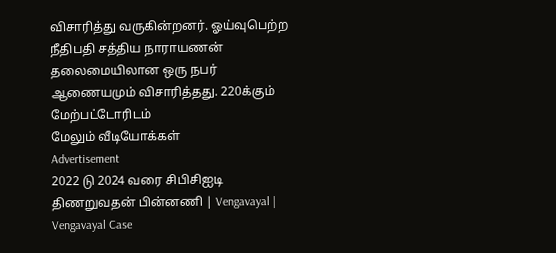விசாரித்து வருகின்றனர். ஓய்வுபெற்ற நீதிபதி சத்திய நாராயணன் தலைமையிலான ஒரு நபர் ஆணையமும் விசாரித்தது. 220க்கும் மேற்பட்டோரிடம்
மேலும் வீடியோக்கள்
Advertisement
2022 டு 2024 வரை சிபிசிஐடி திணறுவதன் பின்னணி | Vengavayal | Vengavayal Case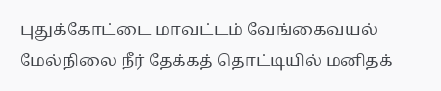புதுக்கோட்டை மாவட்டம் வேங்கைவயல் மேல்நிலை நீர் தேக்கத் தொட்டியில் மனிதக்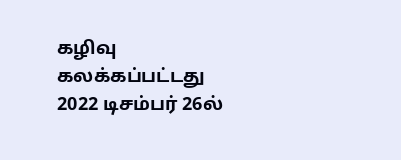கழிவு கலக்கப்பட்டது 2022 டிசம்பர் 26ல்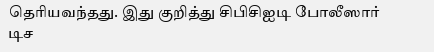தெரியவந்தது. இது குறித்து சிபிசிஐடி போலீஸார்
டிச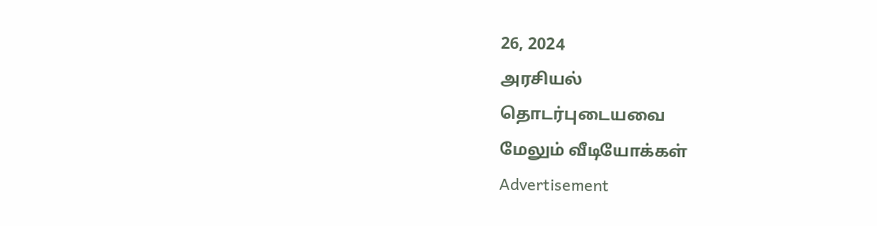26, 2024
அரசியல்
தொடர்புடையவை
மேலும் வீடியோக்கள்
Advertisement